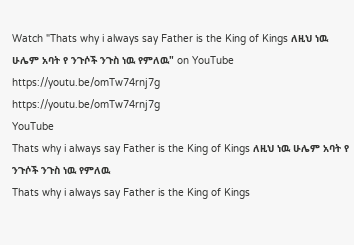Watch "Thats why i always say Father is the King of Kings ለዚህ ነዉ ሁሌም አባት የ ንጉሶች ንጉስ ነዉ የምለዉ" on YouTube
https://youtu.be/omTw74rnj7g
https://youtu.be/omTw74rnj7g
YouTube
Thats why i always say Father is the King of Kings ለዚህ ነዉ ሁሌም አባት የ ንጉሶች ንጉስ ነዉ የምለዉ
Thats why i always say Father is the King of Kings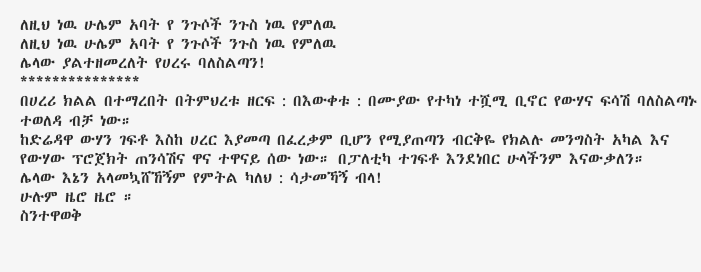ለዚህ ነዉ ሁሌም አባት የ ንጉሶች ንጉስ ነዉ የምለዉ
ለዚህ ነዉ ሁሌም አባት የ ንጉሶች ንጉስ ነዉ የምለዉ
ሌላው ያልተዘመረለት የሀረሩ ባለስልጣን!
***************
በሀረሪ ክልል በተማረበት በትምህረቱ ዘርፍ : በእውቀቱ : በሙያው የተካነ ተሿሚ ቢኖር የውሃና ፍሳሽ ባለስልጣኑ ተወለዳ ብቻ ነው።
ከድሬዳዋ ውሃን ገፍቶ እስከ ሀረር እያመጣ በፈረቃም ቢሆን የሚያጠጣን ብርቅዬ የክልሉ መንግስት አካል እና የውሃው ፕሮጀክት ጠንሳሽና ዋና ተዋናይ ሰው ነው። በፓለቲካ ተገፍቶ እንደነበር ሁላችንም እናውቃለን።
ሌላው እኔን አላመኳሸኸኝም የምትል ካለህ : ሳታመኻኝ ብላ!
ሁሉም ዜሮ ዜሮ ።
ስንተዋወቅ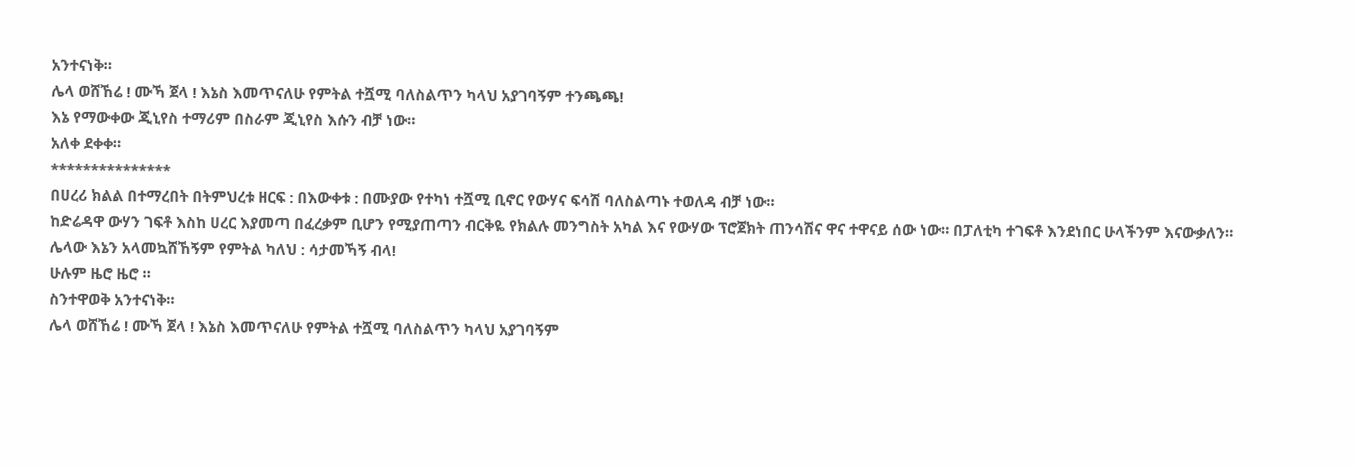አንተናነቅ።
ሌላ ወሸኸሬ ! ሙኻ ጀላ ! እኔስ እመጥናለሁ የምትል ተሿሚ ባለስልጥን ካላህ አያገባኝም ተንጫጫ!
እኔ የማውቀው ጂኒየስ ተማሪም በስራም ጂኒየስ እሱን ብቻ ነው።
አለቀ ደቀቀ።
***************
በሀረሪ ክልል በተማረበት በትምህረቱ ዘርፍ : በእውቀቱ : በሙያው የተካነ ተሿሚ ቢኖር የውሃና ፍሳሽ ባለስልጣኑ ተወለዳ ብቻ ነው።
ከድሬዳዋ ውሃን ገፍቶ እስከ ሀረር እያመጣ በፈረቃም ቢሆን የሚያጠጣን ብርቅዬ የክልሉ መንግስት አካል እና የውሃው ፕሮጀክት ጠንሳሽና ዋና ተዋናይ ሰው ነው። በፓለቲካ ተገፍቶ እንደነበር ሁላችንም እናውቃለን።
ሌላው እኔን አላመኳሸኸኝም የምትል ካለህ : ሳታመኻኝ ብላ!
ሁሉም ዜሮ ዜሮ ።
ስንተዋወቅ አንተናነቅ።
ሌላ ወሸኸሬ ! ሙኻ ጀላ ! እኔስ እመጥናለሁ የምትል ተሿሚ ባለስልጥን ካላህ አያገባኝም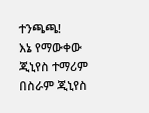ተንጫጫ!
እኔ የማውቀው ጂኒየስ ተማሪም በስራም ጂኒየስ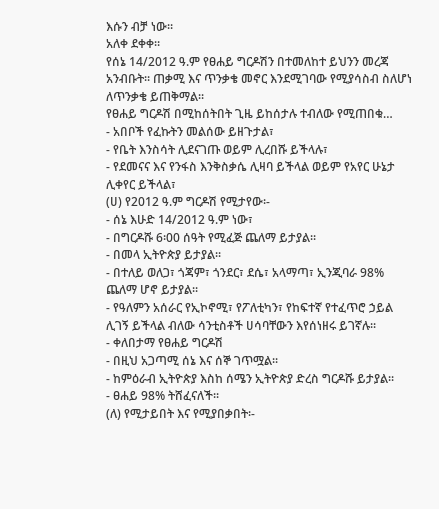እሱን ብቻ ነው።
አለቀ ደቀቀ።
የሰኔ 14/2012 ዓ.ም የፀሐይ ግርዶሽን በተመለከተ ይህንን መረጃ አንብቡት፡፡ ጠቃሚ እና ጥንቃቄ መኖር እንደሚገባው የሚያሳስብ ስለሆነ ለጥንቃቄ ይጠቅማል፡፡
የፀሐይ ግርዶሽ በሚከሰትበት ጊዜ ይከሰታሉ ተብለው የሚጠበቁ…
- አበቦች የፈኩትን መልሰው ይዘጉታል፣
- የቤት እንስሳት ሊደናገጡ ወይም ሊረበሹ ይችላሉ፣
- የደመናና እና የንፋስ እንቅስቃሴ ሊዛባ ይችላል ወይም የአየር ሁኔታ ሊቀየር ይችላል፣
(ሀ) የ2012 ዓ.ም ግርዶሽ የሚታየው፡-
- ሰኔ እሁድ 14/2012 ዓ.ም ነው፣
- በግርዶሹ 6፡00 ሰዓት የሚፈጅ ጨለማ ይታያል፡፡
- በመላ ኢትዮጵያ ይታያል፡፡
- በተለይ ወለጋ፣ ጎጃም፣ ጎንደር፣ ደሴ፣ አላማጣ፣ ኢንጂባራ 98% ጨለማ ሆኖ ይታያል፡፡
- የዓለምን አሰራር የኢኮኖሚ፣ የፖለቲካን፣ የከፍተኛ የተፈጥሮ ኃይል ሊገኝ ይችላል ብለው ሳንቲስቶች ሀሳባቸውን እየሰነዘሩ ይገኛሉ፡፡
- ቀለበታማ የፀሐይ ግርዶሽ
- በዚህ አጋጣሚ ሰኔ እና ሰኞ ገጥሟል፡፡
- ከምዕራብ ኢትዮጵያ እስከ ሰሜን ኢትዮጵያ ድረስ ግርዶሹ ይታያል፡፡
- ፀሐይ 98% ትሸፈናለች፡፡
(ለ) የሚታይበት እና የሚያበቃበት፡-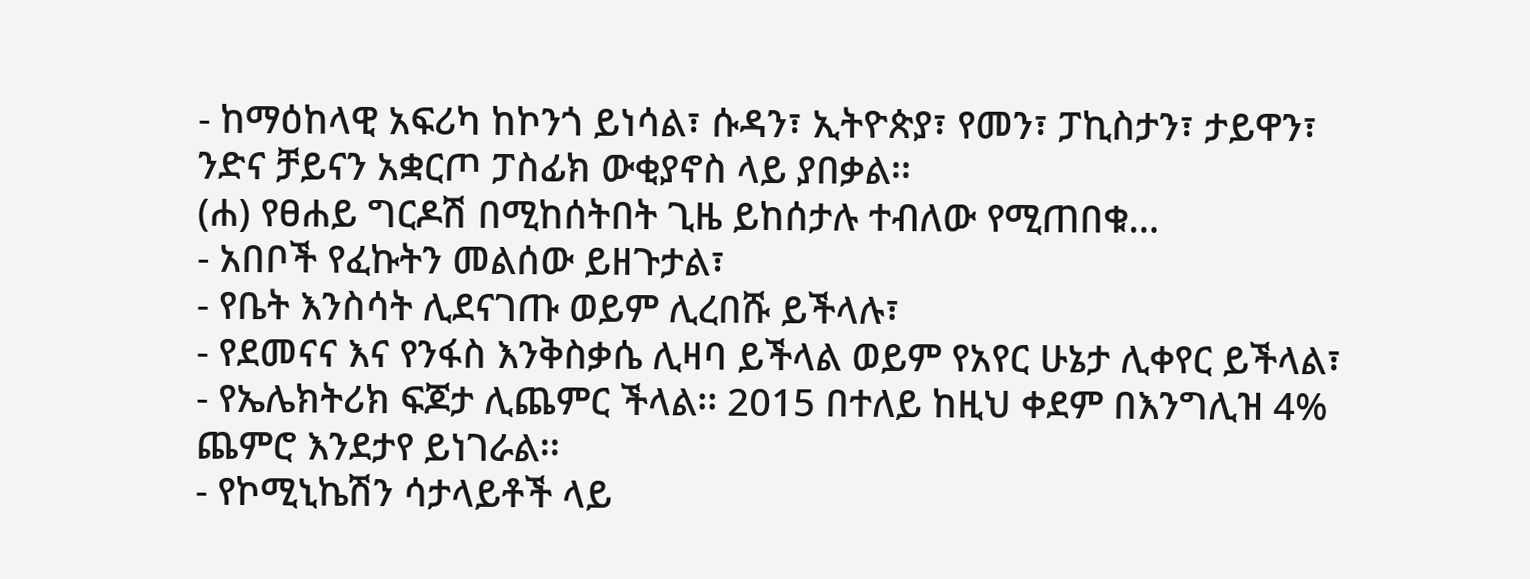- ከማዕከላዊ አፍሪካ ከኮንጎ ይነሳል፣ ሱዳን፣ ኢትዮጵያ፣ የመን፣ ፓኪስታን፣ ታይዋን፣ ንድና ቻይናን አቋርጦ ፓስፊክ ውቂያኖስ ላይ ያበቃል፡፡
(ሐ) የፀሐይ ግርዶሽ በሚከሰትበት ጊዜ ይከሰታሉ ተብለው የሚጠበቁ…
- አበቦች የፈኩትን መልሰው ይዘጉታል፣
- የቤት እንስሳት ሊደናገጡ ወይም ሊረበሹ ይችላሉ፣
- የደመናና እና የንፋስ እንቅስቃሴ ሊዛባ ይችላል ወይም የአየር ሁኔታ ሊቀየር ይችላል፣
- የኤሌክትሪክ ፍጆታ ሊጨምር ችላል፡፡ 2015 በተለይ ከዚህ ቀደም በእንግሊዝ 4% ጨምሮ እንደታየ ይነገራል፡፡
- የኮሚኒኬሽን ሳታላይቶች ላይ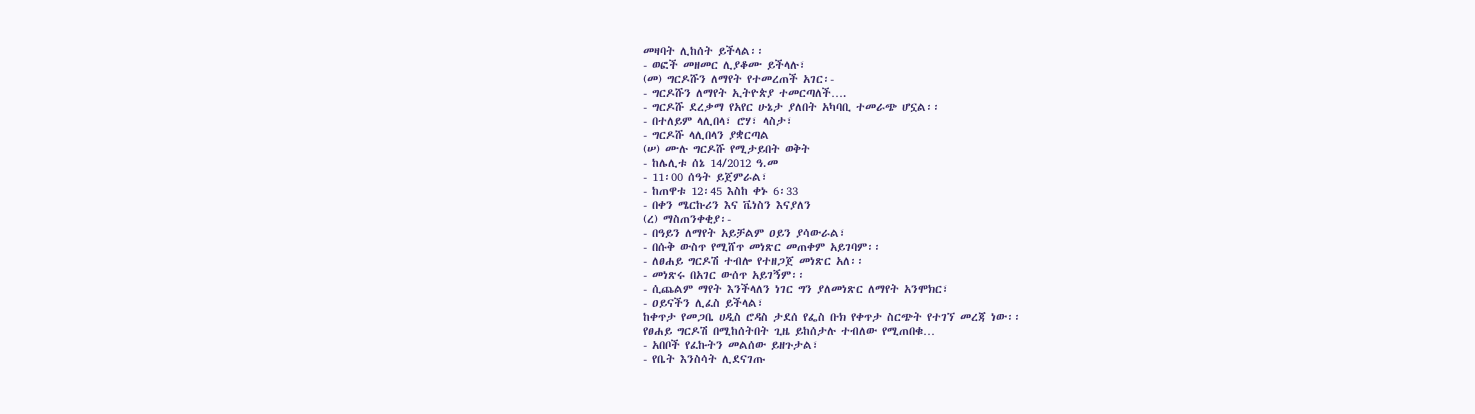መዛባት ሊከሰት ይችላል፡፡
- ወፎች መዘመር ሊያቆሙ ይችላሉ፣
(መ) ግርዶሹን ለማየት የተመረጠች አገር፡-
- ግርዶሹን ለማየት ኢትዮጵያ ተመርጣለች….
- ግርዶሹ ደረቃማ የአየር ሁኔታ ያለበት አካባቢ ተመራጭ ሆኗል፡፡
- በተለይም ላሊበላ፣ ሮሃ፣ ላስታ፣
- ግርዶሹ ላሊበላን ያቋርጣል
(ሠ) ሙሉ ግርዶሹ የሚታይበት ወቅት
- ከሌሊቱ ሰኔ 14/2012 ዓ.መ
- 11፡00 ሰዓት ይጀምራል፣
- ከጠዋቱ 12፡45 እስከ ቀኑ 6፡33
- በቀን ሜርኩሪን እና ቬነስን እናያለን
(ረ) ማስጠንቀቂያ፡-
- በዓይን ለማየት አይቻልም ዐይን ያሳውራል፣
- በሱቅ ውስጥ የሚሸጥ መነጽር መጠቀም አይገባም፡፡
- ለፀሐይ ግርዶሽ ተብሎ የተዘጋጀ መነጽር አለ፡፡
- መነጽሩ በአገር ውሰጥ አይገኝም፡፡
- ሲጨልም ማየት እንችላለን ነገር ግን ያለመነጽር ለማየት አንሞክር፣
- ዐይናችን ሊፈስ ይችላል፣
ከቀጥታ የመጋቤ ሀዲስ ሮዳስ ታደሰ የፌስ ቡክ የቀጥታ ስርጭት የተገኘ መረጃ ነው፡፡
የፀሐይ ግርዶሽ በሚከሰትበት ጊዜ ይከሰታሉ ተብለው የሚጠበቁ…
- አበቦች የፈኩትን መልሰው ይዘጉታል፣
- የቤት እንስሳት ሊደናገጡ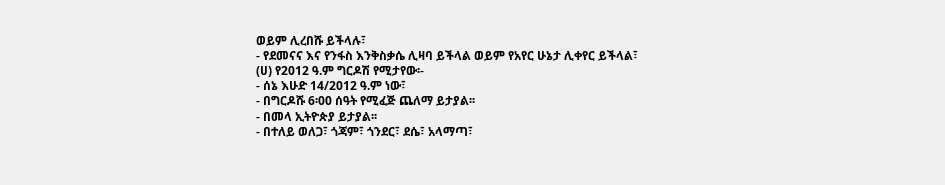ወይም ሊረበሹ ይችላሉ፣
- የደመናና እና የንፋስ እንቅስቃሴ ሊዛባ ይችላል ወይም የአየር ሁኔታ ሊቀየር ይችላል፣
(ሀ) የ2012 ዓ.ም ግርዶሽ የሚታየው፡-
- ሰኔ እሁድ 14/2012 ዓ.ም ነው፣
- በግርዶሹ 6፡00 ሰዓት የሚፈጅ ጨለማ ይታያል፡፡
- በመላ ኢትዮጵያ ይታያል፡፡
- በተለይ ወለጋ፣ ጎጃም፣ ጎንደር፣ ደሴ፣ አላማጣ፣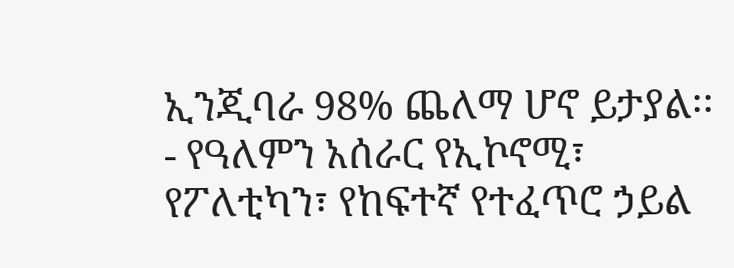ኢንጂባራ 98% ጨለማ ሆኖ ይታያል፡፡
- የዓለምን አሰራር የኢኮኖሚ፣ የፖለቲካን፣ የከፍተኛ የተፈጥሮ ኃይል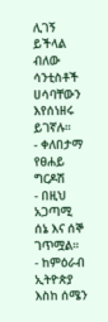ሊገኝ ይችላል ብለው ሳንቲስቶች ሀሳባቸውን እየሰነዘሩ ይገኛሉ፡፡
- ቀለበታማ የፀሐይ ግርዶሽ
- በዚህ አጋጣሚ ሰኔ እና ሰኞ ገጥሟል፡፡
- ከምዕራብ ኢትዮጵያ እስከ ሰሜን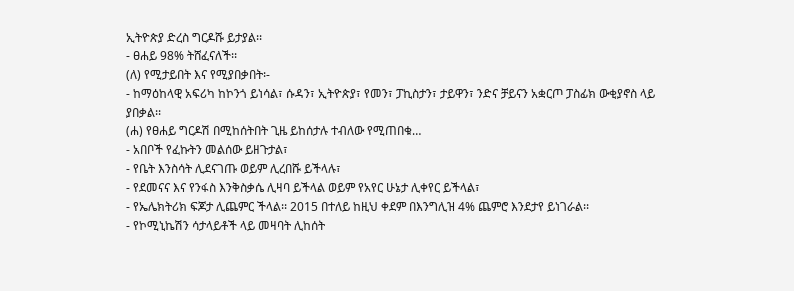ኢትዮጵያ ድረስ ግርዶሹ ይታያል፡፡
- ፀሐይ 98% ትሸፈናለች፡፡
(ለ) የሚታይበት እና የሚያበቃበት፡-
- ከማዕከላዊ አፍሪካ ከኮንጎ ይነሳል፣ ሱዳን፣ ኢትዮጵያ፣ የመን፣ ፓኪስታን፣ ታይዋን፣ ንድና ቻይናን አቋርጦ ፓስፊክ ውቂያኖስ ላይ ያበቃል፡፡
(ሐ) የፀሐይ ግርዶሽ በሚከሰትበት ጊዜ ይከሰታሉ ተብለው የሚጠበቁ…
- አበቦች የፈኩትን መልሰው ይዘጉታል፣
- የቤት እንስሳት ሊደናገጡ ወይም ሊረበሹ ይችላሉ፣
- የደመናና እና የንፋስ እንቅስቃሴ ሊዛባ ይችላል ወይም የአየር ሁኔታ ሊቀየር ይችላል፣
- የኤሌክትሪክ ፍጆታ ሊጨምር ችላል፡፡ 2015 በተለይ ከዚህ ቀደም በእንግሊዝ 4% ጨምሮ እንደታየ ይነገራል፡፡
- የኮሚኒኬሽን ሳታላይቶች ላይ መዛባት ሊከሰት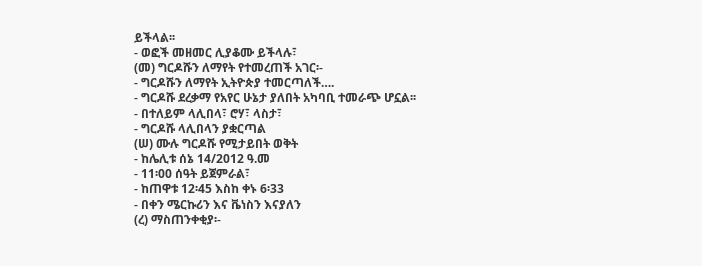ይችላል፡፡
- ወፎች መዘመር ሊያቆሙ ይችላሉ፣
(መ) ግርዶሹን ለማየት የተመረጠች አገር፡-
- ግርዶሹን ለማየት ኢትዮጵያ ተመርጣለች….
- ግርዶሹ ደረቃማ የአየር ሁኔታ ያለበት አካባቢ ተመራጭ ሆኗል፡፡
- በተለይም ላሊበላ፣ ሮሃ፣ ላስታ፣
- ግርዶሹ ላሊበላን ያቋርጣል
(ሠ) ሙሉ ግርዶሹ የሚታይበት ወቅት
- ከሌሊቱ ሰኔ 14/2012 ዓ.መ
- 11፡00 ሰዓት ይጀምራል፣
- ከጠዋቱ 12፡45 እስከ ቀኑ 6፡33
- በቀን ሜርኩሪን እና ቬነስን እናያለን
(ረ) ማስጠንቀቂያ፡-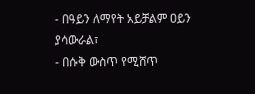- በዓይን ለማየት አይቻልም ዐይን ያሳውራል፣
- በሱቅ ውስጥ የሚሸጥ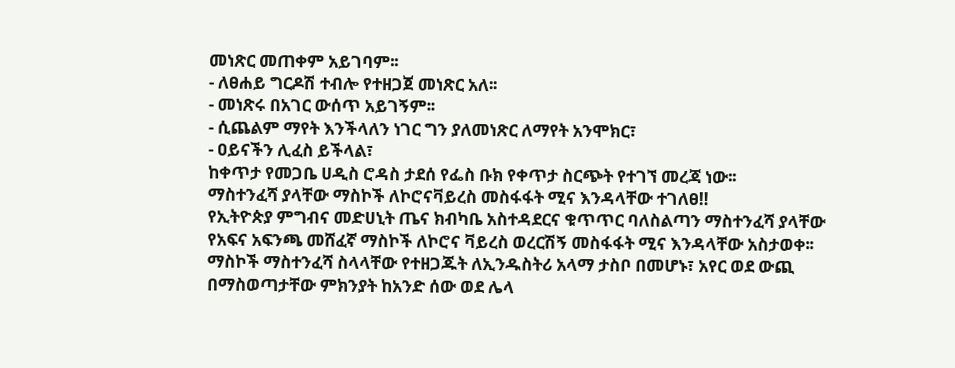መነጽር መጠቀም አይገባም፡፡
- ለፀሐይ ግርዶሽ ተብሎ የተዘጋጀ መነጽር አለ፡፡
- መነጽሩ በአገር ውሰጥ አይገኝም፡፡
- ሲጨልም ማየት እንችላለን ነገር ግን ያለመነጽር ለማየት አንሞክር፣
- ዐይናችን ሊፈስ ይችላል፣
ከቀጥታ የመጋቤ ሀዲስ ሮዳስ ታደሰ የፌስ ቡክ የቀጥታ ስርጭት የተገኘ መረጃ ነው፡፡
ማስተንፈሻ ያላቸው ማስኮች ለኮሮናቫይረስ መስፋፋት ሚና እንዳላቸው ተገለፀ‼
የኢትዮጵያ ምግብና መድሀኒት ጤና ክብካቤ አስተዳደርና ቁጥጥር ባለስልጣን ማስተንፈሻ ያላቸው የአፍና አፍንጫ መሸፈኛ ማስኮች ለኮሮና ቫይረስ ወረርሽኝ መስፋፋት ሚና እንዳላቸው አስታወቀ፡፡
ማስኮች ማስተንፈሻ ስላላቸው የተዘጋጁት ለኢንዱስትሪ አላማ ታስቦ በመሆኑ፣ አየር ወደ ውጪ በማስወጣታቸው ምክንያት ከአንድ ሰው ወደ ሌላ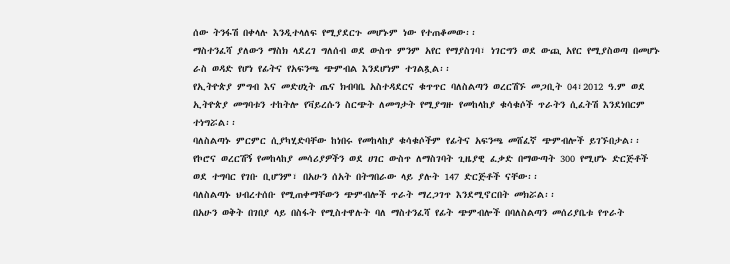ሰው ትንፋሽ በቀላሉ እንዲተላለፍ የሚያደርጉ መሆኑም ነው የተጠቆመው፡፡
ማስተንፈሻ ያለውን ማስክ ላደረገ ግለሰብ ወደ ውስጥ ምንም አየር የማያስገባ፣ ነገርግን ወደ ውጪ አየር የሚያስወጣ በመሆኑ ራስ ወዳድ የሆነ የፊትና የአፍንጫ ጭምብል እንደሆነም ተገልጿል፡፡
የኢትዮጵያ ምግብ እና መድሀኒት ጤና ክብባቤ አስተዳደርና ቁጥጥር ባለስልጣን ወረርሽኙ መጋቢት 04፣2012 ዓ.ም ወደ ኢትዮጵያ መግባቱን ተከትሎ የቫይረሱን ስርጭት ለመግታት የሚያግዙ የመከላከያ ቁሳቁሶች ጥራትን ሲፈትሽ እንደነበርም ተነግሯል፡፡
ባለስልጣኑ ምርምር ሲያካሂድባቸው ከነበሩ የመከላከያ ቁሳቁሶችም የፊትና አፍንጫ መሸፈኛ ጭምብሎች ይገኙበታል፡፡
የኮሮና ወረርሽኝ የመከላከያ መሳሪያዎችን ወደ ሀገር ውስጥ ለማስገባት ጊዜያዊ ፈቃድ በማውጣት 300 የሚሆኑ ድርጅቶች ወደ ተግባር የገቡ ቢሆንም፣ በአሁን ሰአት በትግበራው ላይ ያሉት 147 ድርጅቶች ናቸው፡፡
ባለስልጣኑ ህብረተሰቡ የሚጠቀማቸውን ጭምብሎች ጥራት ማረጋገጥ እንደሚኖርበት መክሯል፡፡
በአሁን ወቅት በገበያ ላይ በስፋት የሚስተዋሉት ባለ ማስተንፈሻ የፊት ጭምብሎች በባለስልጣን መሰሪያቤቱ የጥራት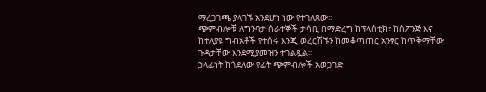ማረጋገጫ ያላገኙ አንደሆነ ነው የተገለጸው፡፡
ጭምብሎቹ ለግንባታ ሰራተኞች ታሳቢ በማድረግ ከፕላስቲክ፣ ከስፖንጅ እና ከተለያዩ ግብአቶች የተሰሩ እንጂ ወረርሽኙን ከመቆጣጠር አንፃር ከጥቅማቸው ጉዳታቸው እንደሚያመዝን ተገልጿል፡፡
ኃላፊነት ከጎደለው የፊት ጭምብሎች አወጋገድ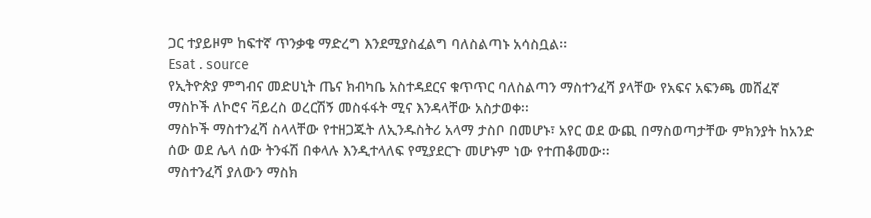ጋር ተያይዞም ከፍተኛ ጥንቃቄ ማድረግ እንደሚያስፈልግ ባለስልጣኑ አሳስቧል፡፡
Esat . source
የኢትዮጵያ ምግብና መድሀኒት ጤና ክብካቤ አስተዳደርና ቁጥጥር ባለስልጣን ማስተንፈሻ ያላቸው የአፍና አፍንጫ መሸፈኛ ማስኮች ለኮሮና ቫይረስ ወረርሽኝ መስፋፋት ሚና እንዳላቸው አስታወቀ፡፡
ማስኮች ማስተንፈሻ ስላላቸው የተዘጋጁት ለኢንዱስትሪ አላማ ታስቦ በመሆኑ፣ አየር ወደ ውጪ በማስወጣታቸው ምክንያት ከአንድ ሰው ወደ ሌላ ሰው ትንፋሽ በቀላሉ እንዲተላለፍ የሚያደርጉ መሆኑም ነው የተጠቆመው፡፡
ማስተንፈሻ ያለውን ማስክ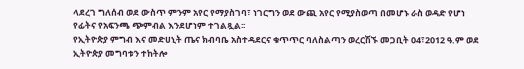ላደረገ ግለሰብ ወደ ውስጥ ምንም አየር የማያስገባ፣ ነገርግን ወደ ውጪ አየር የሚያስወጣ በመሆኑ ራስ ወዳድ የሆነ የፊትና የአፍንጫ ጭምብል እንደሆነም ተገልጿል፡፡
የኢትዮጵያ ምግብ እና መድሀኒት ጤና ክብባቤ አስተዳደርና ቁጥጥር ባለስልጣን ወረርሽኙ መጋቢት 04፣2012 ዓ.ም ወደ ኢትዮጵያ መግባቱን ተከትሎ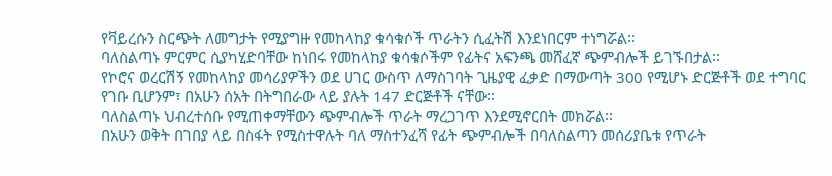የቫይረሱን ስርጭት ለመግታት የሚያግዙ የመከላከያ ቁሳቁሶች ጥራትን ሲፈትሽ እንደነበርም ተነግሯል፡፡
ባለስልጣኑ ምርምር ሲያካሂድባቸው ከነበሩ የመከላከያ ቁሳቁሶችም የፊትና አፍንጫ መሸፈኛ ጭምብሎች ይገኙበታል፡፡
የኮሮና ወረርሽኝ የመከላከያ መሳሪያዎችን ወደ ሀገር ውስጥ ለማስገባት ጊዜያዊ ፈቃድ በማውጣት 300 የሚሆኑ ድርጅቶች ወደ ተግባር የገቡ ቢሆንም፣ በአሁን ሰአት በትግበራው ላይ ያሉት 147 ድርጅቶች ናቸው፡፡
ባለስልጣኑ ህብረተሰቡ የሚጠቀማቸውን ጭምብሎች ጥራት ማረጋገጥ እንደሚኖርበት መክሯል፡፡
በአሁን ወቅት በገበያ ላይ በስፋት የሚስተዋሉት ባለ ማስተንፈሻ የፊት ጭምብሎች በባለስልጣን መሰሪያቤቱ የጥራት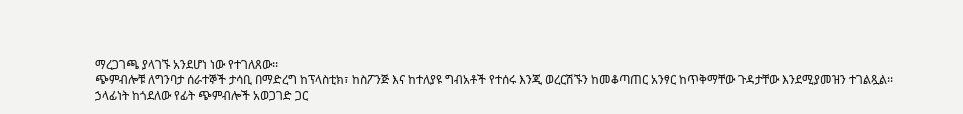ማረጋገጫ ያላገኙ አንደሆነ ነው የተገለጸው፡፡
ጭምብሎቹ ለግንባታ ሰራተኞች ታሳቢ በማድረግ ከፕላስቲክ፣ ከስፖንጅ እና ከተለያዩ ግብአቶች የተሰሩ እንጂ ወረርሽኙን ከመቆጣጠር አንፃር ከጥቅማቸው ጉዳታቸው እንደሚያመዝን ተገልጿል፡፡
ኃላፊነት ከጎደለው የፊት ጭምብሎች አወጋገድ ጋር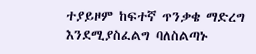ተያይዞም ከፍተኛ ጥንቃቄ ማድረግ እንደሚያስፈልግ ባለስልጣኑ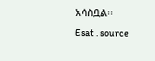አሳስቧል፡፡
Esat . source